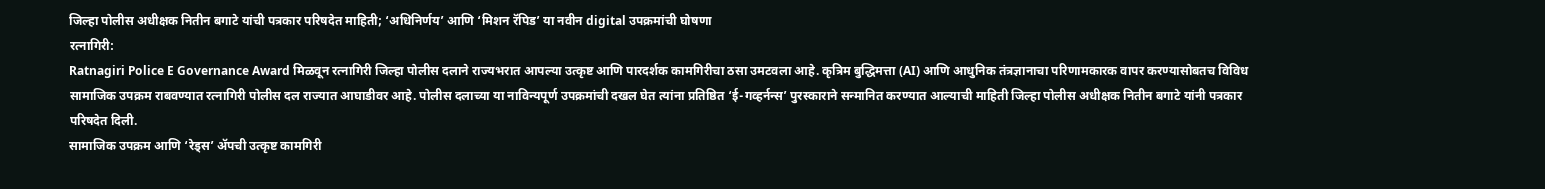जिल्हा पोलीस अधीक्षक नितीन बगाटे यांची पत्रकार परिषदेत माहिती; ‘अधिनिर्णय’ आणि ‘मिशन रॅपिड’ या नवीन digital उपक्रमांची घोषणा
रत्नागिरी:
Ratnagiri Police E Governance Award मिळवून रत्नागिरी जिल्हा पोलीस दलाने राज्यभरात आपल्या उत्कृष्ट आणि पारदर्शक कामगिरीचा ठसा उमटवला आहे. कृत्रिम बुद्धिमत्ता (AI) आणि आधुनिक तंत्रज्ञानाचा परिणामकारक वापर करण्यासोबतच विविध सामाजिक उपक्रम राबवण्यात रत्नागिरी पोलीस दल राज्यात आघाडीवर आहे. पोलीस दलाच्या या नाविन्यपूर्ण उपक्रमांची दखल घेत त्यांना प्रतिष्ठित ‘ई-गव्हर्नन्स’ पुरस्काराने सन्मानित करण्यात आल्याची माहिती जिल्हा पोलीस अधीक्षक नितीन बगाटे यांनी पत्रकार परिषदेत दिली.
सामाजिक उपक्रम आणि ‘रेड्स’ ॲपची उत्कृष्ट कामगिरी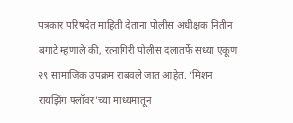पत्रकार परिषदेत माहिती देताना पोलीस अधीक्षक नितीन बगाटे म्हणाले की, रत्नागिरी पोलीस दलातर्फे सध्या एकूण २९ सामाजिक उपक्रम राबवले जात आहेत. ‘मिशन रायझिंग फ्लॉवर’च्या माध्यमातून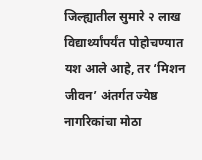जिल्ह्यातील सुमारे २ लाख विद्यार्थ्यांपर्यंत पोहोचण्यात यश आले आहे, तर ‘मिशन जीवन’ अंतर्गत ज्येष्ठ नागरिकांचा मोठा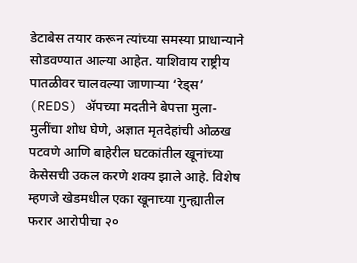डेटाबेस तयार करून त्यांच्या समस्या प्राधान्याने सोडवण्यात आल्या आहेत. याशिवाय राष्ट्रीय पातळीवर चालवल्या जाणाऱ्या ‘रेड्स’ (REDS) ॲपच्या मदतीने बेपत्ता मुला-मुलींचा शोध घेणे, अज्ञात मृतदेहांची ओळख पटवणे आणि बाहेरील घटकांतील खूनांच्या केसेसची उकल करणे शक्य झाले आहे. विशेष म्हणजे खेडमधील एका खूनाच्या गुन्ह्यातील फरार आरोपीचा २०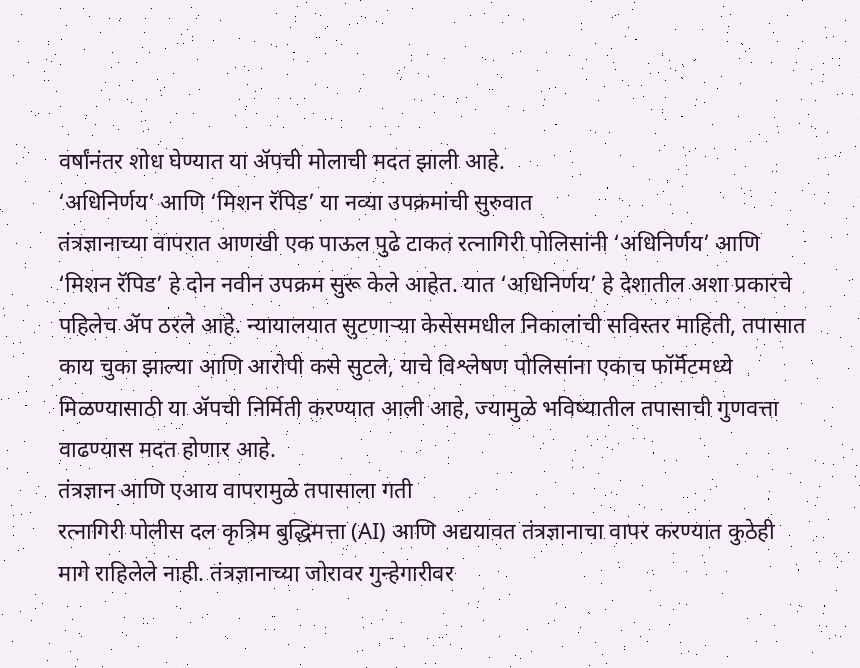वर्षांनंतर शोध घेण्यात या ॲपची मोलाची मदत झाली आहे.
‘अधिनिर्णय’ आणि ‘मिशन रॅपिड’ या नव्या उपक्रमांची सुरुवात
तंत्रज्ञानाच्या वापरात आणखी एक पाऊल पुढे टाकत रत्नागिरी पोलिसांनी ‘अधिनिर्णय’ आणि ‘मिशन रॅपिड’ हे दोन नवीन उपक्रम सुरू केले आहेत. यात ‘अधिनिर्णय’ हे देशातील अशा प्रकारचे पहिलेच ॲप ठरले आहे. न्यायालयात सुटणाऱ्या केसेसमधील निकालांची सविस्तर माहिती, तपासात काय चुका झाल्या आणि आरोपी कसे सुटले, याचे विश्लेषण पोलिसांना एकाच फॉर्मॅटमध्ये मिळण्यासाठी या ॲपची निर्मिती करण्यात आली आहे, ज्यामुळे भविष्यातील तपासाची गुणवत्ता वाढण्यास मदत होणार आहे.
तंत्रज्ञान आणि एआय वापरामुळे तपासाला गती
रत्नागिरी पोलीस दल कृत्रिम बुद्धिमत्ता (AI) आणि अद्ययावत तंत्रज्ञानाचा वापर करण्यात कुठेही मागे राहिलेले नाही. तंत्रज्ञानाच्या जोरावर गुन्हेगारीवर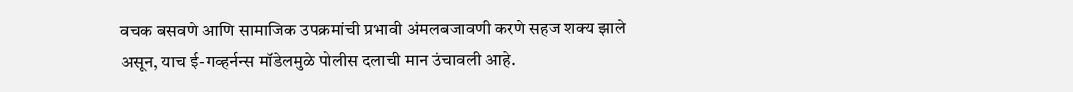वचक बसवणे आणि सामाजिक उपक्रमांची प्रभावी अंमलबजावणी करणे सहज शक्य झाले असून, याच ई-गव्हर्नन्स मॉडेलमुळे पोलीस दलाची मान उंचावली आहे.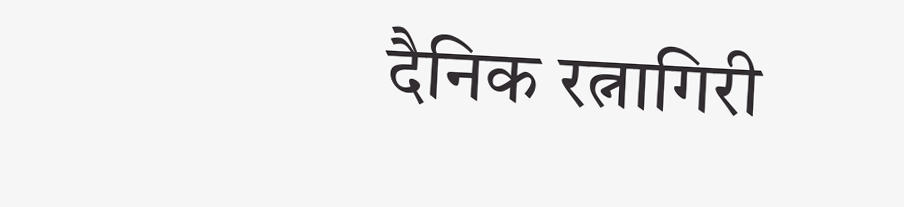दैनिक रत्नागिरी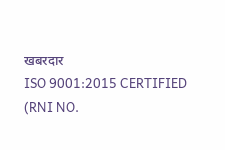खबरदार
ISO 9001:2015 CERTIFIED
(RNI NO.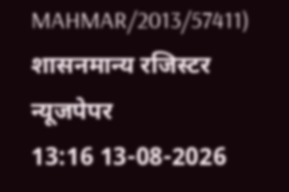MAHMAR/2013/57411)
शासनमान्य रजिस्टर न्यूजपेपर
13:16 13-08-2026